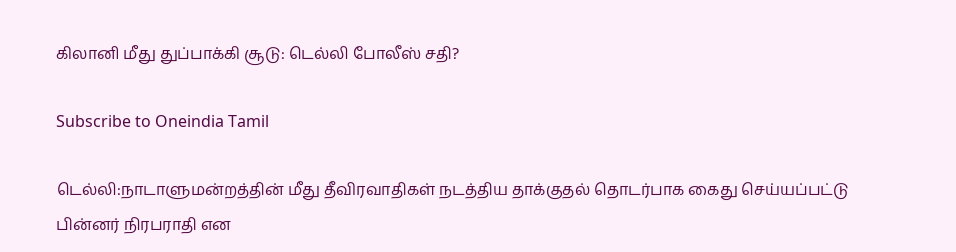கிலானி மீது துப்பாக்கி சூடு: டெல்லி போலீஸ் சதி?

Subscribe to Oneindia Tamil

டெல்லி:நாடாளுமன்றத்தின் மீது தீவிரவாதிகள் நடத்திய தாக்குதல் தொடர்பாக கைது செய்யப்பட்டு பின்னர் நிரபராதி என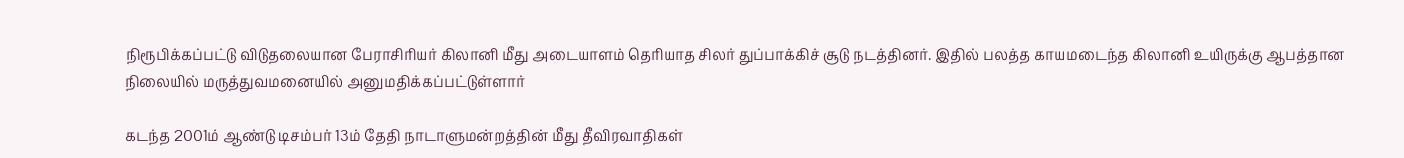நிரூபிக்கப்பட்டு விடுதலையான பேராசிரியர் கிலானி மீது அடையாளம் தெரியாத சிலர் துப்பாக்கிச் சூடு நடத்தினர். இதில் பலத்த காயமடைந்த கிலானி உயிருக்கு ஆபத்தான நிலையில் மருத்துவமனையில் அனுமதிக்கப்பட்டுள்ளார்

கடந்த 2001ம் ஆண்டு டிசம்பர் 13ம் தேதி நாடாளுமன்றத்தின் மீது தீவிரவாதிகள்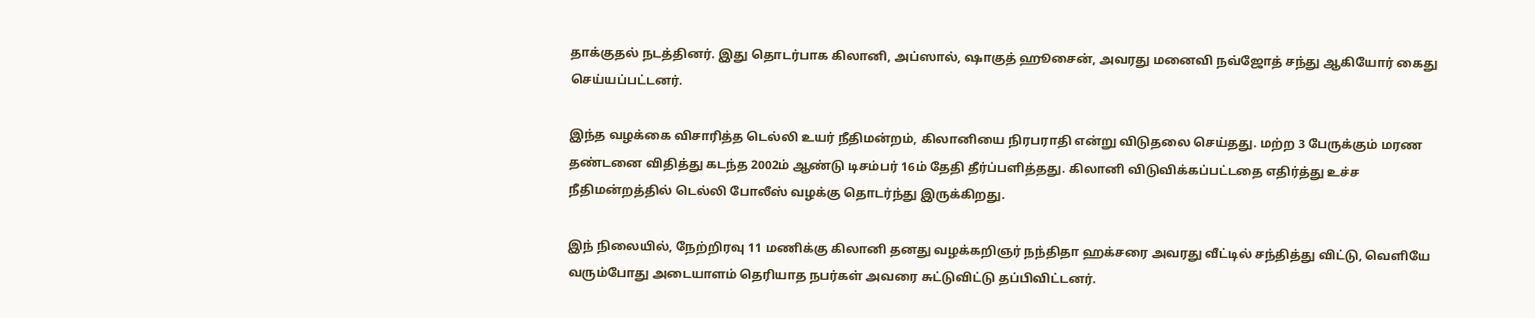தாக்குதல் நடத்தினர். இது தொடர்பாக கிலானி, அப்ஸால், ஷாகுத் ஹூசைன், அவரது மனைவி நவ்ஜோத் சந்து ஆகியோர் கைது செய்யப்பட்டனர்.

இந்த வழக்கை விசாரித்த டெல்லி உயர் நீதிமன்றம், கிலானியை நிரபராதி என்று விடுதலை செய்தது. மற்ற 3 பேருக்கும் மரண தண்டனை விதித்து கடந்த 2002ம் ஆண்டு டிசம்பர் 16ம் தேதி தீர்ப்பளித்தது. கிலானி விடுவிக்கப்பட்டதை எதிர்த்து உச்ச நீதிமன்றத்தில் டெல்லி போலீஸ் வழக்கு தொடர்ந்து இருக்கிறது.

இந் நிலையில், நேற்றிரவு 11 மணிக்கு கிலானி தனது வழக்கறிஞர் நந்திதா ஹக்சரை அவரது வீட்டில் சந்தித்து விட்டு, வெளியே வரும்போது அடையாளம் தெரியாத நபர்கள் அவரை சுட்டுவிட்டு தப்பிவிட்டனர்.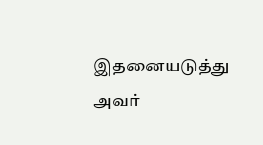இதனையடுத்து அவர்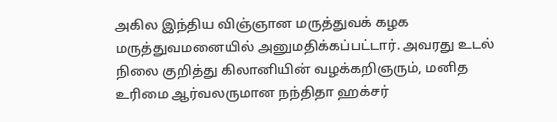அகில இந்திய விஞ்ஞான மருத்துவக் கழக மருத்துவமனையில் அனுமதிக்கப்பட்டார். அவரது உடல் நிலை குறித்து கிலானியின் வழக்கறிஞரும், மனித உரிமை ஆர்வலருமான நந்திதா ஹக்சர்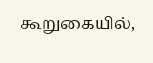கூறுகையில்,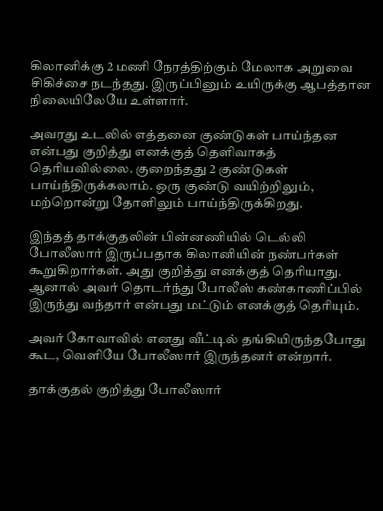கிலானிக்கு 2 மணி நேரத்திற்கும் மேலாக அறுவை சிகிச்சை நடந்தது. இருப்பினும் உயிருக்கு ஆபத்தான நிலையிலேயே உள்ளார்.

அவரது உடலில் எத்தனை குண்டுகள் பாய்ந்தன என்பது குறித்து எனக்குத் தெளிவாகத் தெரியவில்லை. குறைந்தது 2 குண்டுகள் பாய்ந்திருக்கலாம். ஒரு குண்டு வயிற்றிலும், மற்றொன்று தோளிலும் பாய்ந்திருக்கிறது.

இந்தத் தாக்குதலின் பின்னணியில் டெல்லி போலீஸார் இருப்பதாக கிலானியின் நண்பர்கள் கூறுகிறார்கள். அது குறித்து எனக்குத் தெரியாது. ஆனால் அவர் தொடர்ந்து போலீஸ் கண்காணிப்பில் இருந்து வந்தார் என்பது மட்டும் எனக்குத் தெரியும்.

அவர் கோவாவில் எனது வீட்டில் தங்கியிருந்தபோது கூட, வெளியே போலீஸார் இருந்தனர் என்றார்.

தாக்குதல் குறித்து போலீஸார்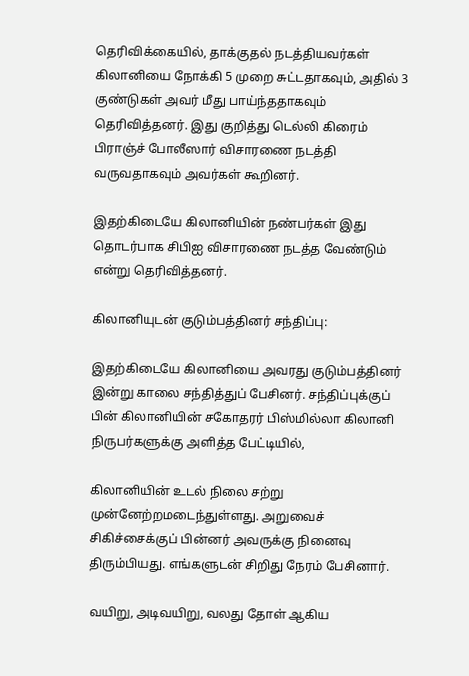தெரிவிக்கையில், தாக்குதல் நடத்தியவர்கள் கிலானியை நோக்கி 5 முறை சுட்டதாகவும், அதில் 3 குண்டுகள் அவர் மீது பாய்ந்ததாகவும் தெரிவித்தனர். இது குறித்து டெல்லி கிரைம் பிராஞ்ச் போலீஸார் விசாரணை நடத்தி வருவதாகவும் அவர்கள் கூறினர்.

இதற்கிடையே கிலானியின் நண்பர்கள் இது தொடர்பாக சிபிஐ விசாரணை நடத்த வேண்டும் என்று தெரிவித்தனர்.

கிலானியுடன் குடும்பத்தினர் சந்திப்பு:

இதற்கிடையே கிலானியை அவரது குடும்பத்தினர் இன்று காலை சந்தித்துப் பேசினர். சந்திப்புக்குப் பின் கிலானியின் சகோதரர் பிஸ்மில்லா கிலானி நிருபர்களுக்கு அளித்த பேட்டியில்,

கிலானியின் உடல் நிலை சற்று முன்னேற்றமடைந்துள்ளது. அறுவைச் சிகிச்சைக்குப் பின்னர் அவருக்கு நினைவு திரும்பியது. எங்களுடன் சிறிது நேரம் பேசினார்.

வயிறு, அடிவயிறு, வலது தோள் ஆகிய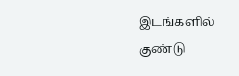இடங்களில் குண்டு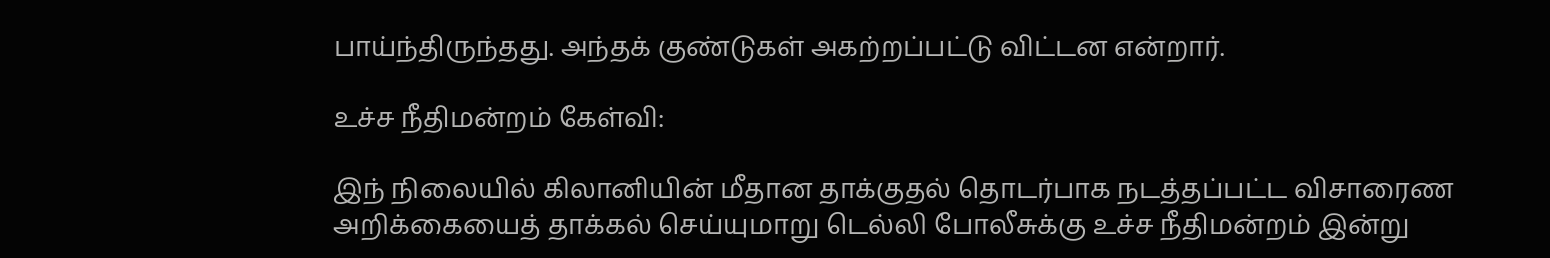பாய்ந்திருந்தது. அந்தக் குண்டுகள் அகற்றப்பட்டு விட்டன என்றார்.

உச்ச நீதிமன்றம் கேள்வி:

இந் நிலையில் கிலானியின் மீதான தாக்குதல் தொடர்பாக நடத்தப்பட்ட விசாரைண அறிக்கையைத் தாக்கல் செய்யுமாறு டெல்லி போலீசுக்கு உச்ச நீதிமன்றம் இன்று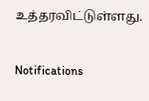உத்தரவிட்டுள்ளது.

Notifications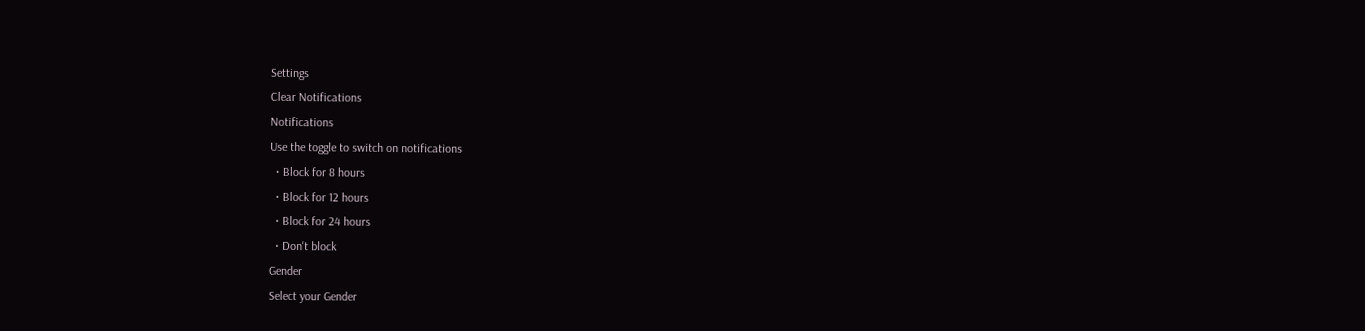Settings
Clear Notifications
Notifications
Use the toggle to switch on notifications
  • Block for 8 hours
  • Block for 12 hours
  • Block for 24 hours
  • Don't block
Gender
Select your Gender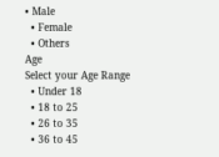• Male
  • Female
  • Others
Age
Select your Age Range
  • Under 18
  • 18 to 25
  • 26 to 35
  • 36 to 45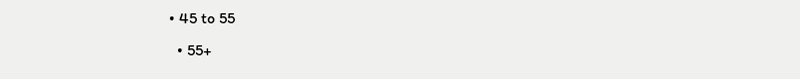• 45 to 55
  • 55+